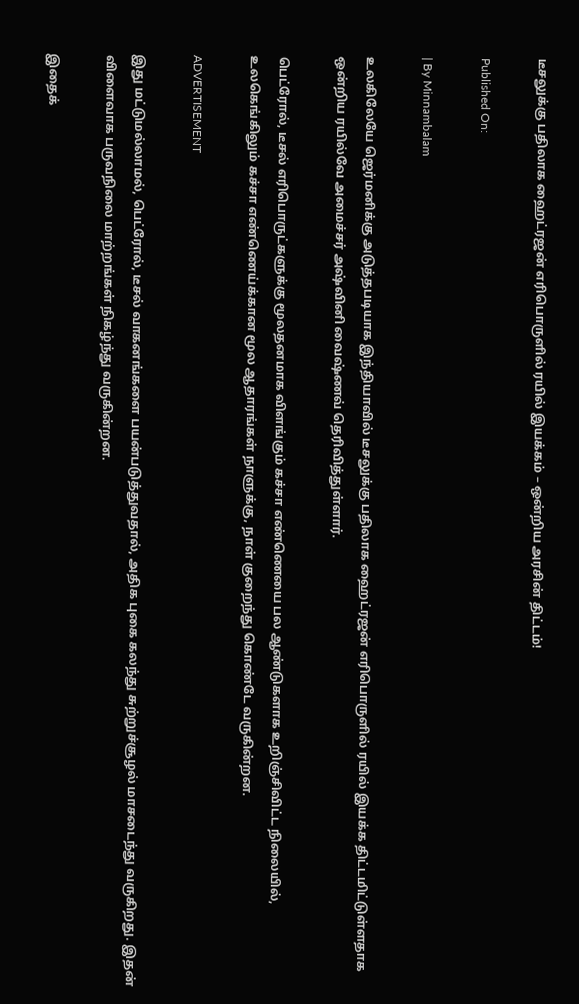டீசலுக்கு பதிலாக ஹைட்ரஜன் எரிபொருளில் ரயில் இயக்கம் – ஒன்றிய அரசின் திட்டம்!

Published On:

| By Minnambalam

உலகிலேயே ஜெர்மனிக்கு அடுத்தபடியாக இந்தியாவில் டீசலுக்கு பதிலாக ஹைட்ரஜன் எரிபொருளில் ரயில் இயக்க திட்டமிட்டுள்ளதாக ஒன்றிய ரயில்வே அமைச்சர் அஷ்வினி வைஷ்ணவ் தெரிவித்துள்ளார்.

பெட்ரோல், டீசல் எரிபொருட்களுக்கு மூலதனமாக விளங்கும் கச்சா எண்ணெயை பல ஆண்டுகளாக உறிஞ்சிவிட்ட நிலையில், உலகெங்கிலும் கச்சா எண்ணெய்க்கான மூல ஆதாரங்கள் நாளுக்கு, நாள் குறைந்து கொண்டே வருகின்றன.

ADVERTISEMENT

இது மட்டுமல்லாமல், பெட்ரோல், டீசல் வாகனங்களை பயன்படுத்துவதால், அதிக புகை கலந்து சுற்றுச்சூழல் மாசடைந்து வருகிறது. இதன் விளைவாக பருவநிலை மாற்றங்கள் நிகழ்ந்து வருகின்றன.

இதைக்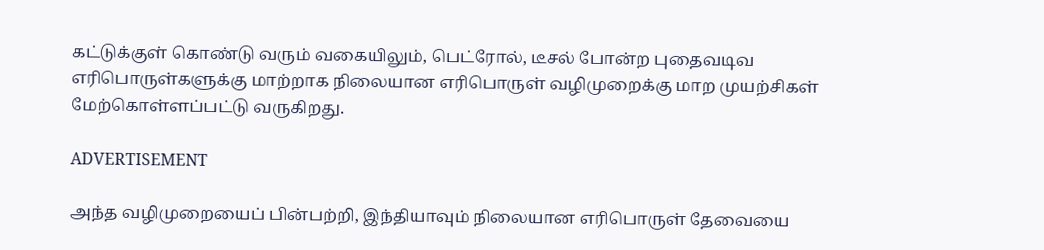கட்டுக்குள் கொண்டு வரும் வகையிலும், பெட்ரோல், டீசல் போன்ற புதைவடிவ எரிபொருள்களுக்கு மாற்றாக நிலையான எரிபொருள் வழிமுறைக்கு மாற முயற்சிகள் மேற்கொள்ளப்பட்டு வருகிறது.

ADVERTISEMENT

அந்த வழிமுறையைப் பின்பற்றி, இந்தியாவும் நிலையான எரிபொருள் தேவையை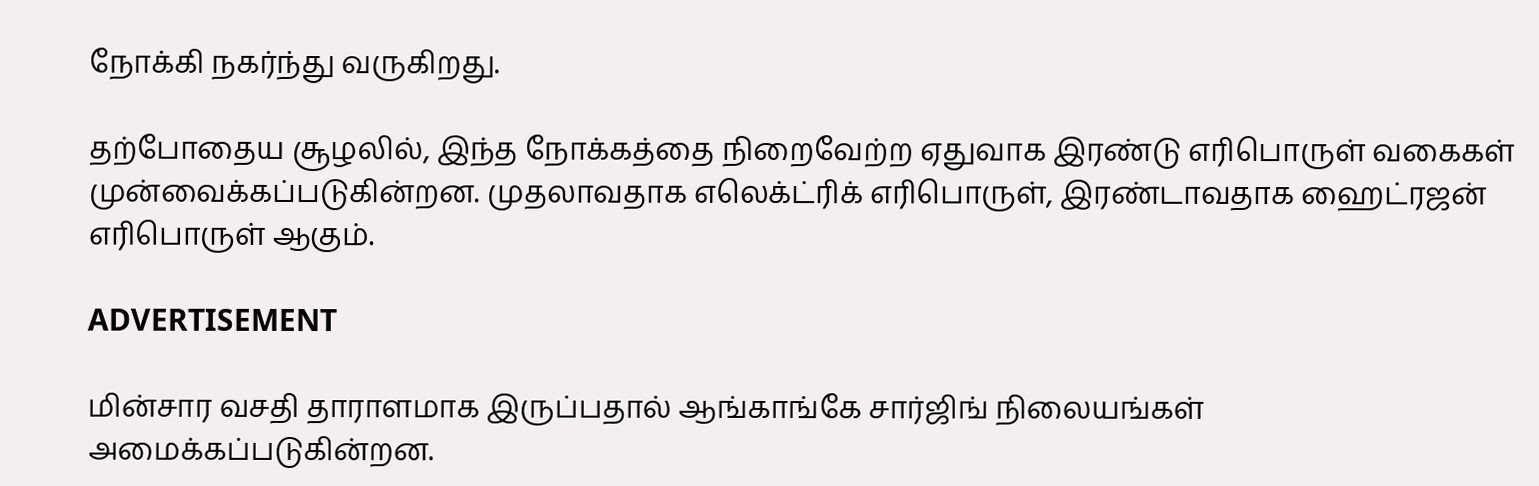நோக்கி நகர்ந்து வருகிறது.

தற்போதைய சூழலில், இந்த நோக்கத்தை நிறைவேற்ற ஏதுவாக இரண்டு எரிபொருள் வகைகள் முன்வைக்கப்படுகின்றன. முதலாவதாக எலெக்ட்ரிக் எரிபொருள், இரண்டாவதாக ஹைட்ரஜன் எரிபொருள் ஆகும்.

ADVERTISEMENT

மின்சார வசதி தாராளமாக இருப்பதால் ஆங்காங்கே சார்ஜிங் நிலையங்கள் அமைக்கப்படுகின்றன.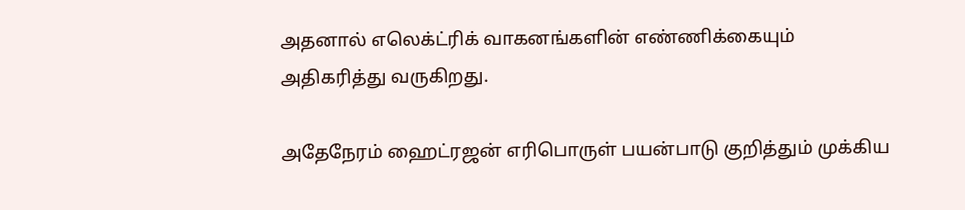அதனால் எலெக்ட்ரிக் வாகனங்களின் எண்ணிக்கையும் அதிகரித்து வருகிறது.

அதேநேரம் ஹைட்ரஜன் எரிபொருள் பயன்பாடு குறித்தும் முக்கிய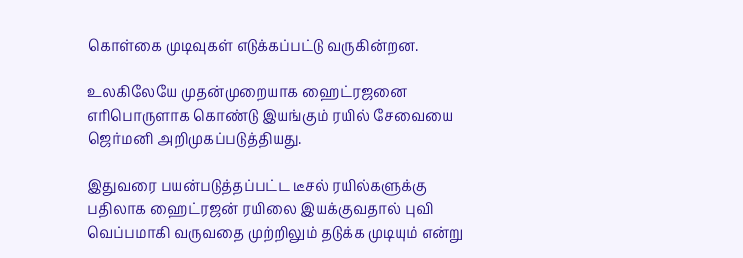கொள்கை முடிவுகள் எடுக்கப்பட்டு வருகின்றன.

உலகிலேயே முதன்முறையாக ஹைட்ரஜனை எரிபொருளாக கொண்டு இயங்கும் ரயில் சேவையை ஜெர்மனி அறிமுகப்படுத்தியது.

இதுவரை பயன்படுத்தப்பட்ட டீசல் ரயில்களுக்கு பதிலாக ஹைட்ரஜன் ரயிலை இயக்குவதால் புவி வெப்பமாகி வருவதை முற்றிலும் தடுக்க முடியும் என்று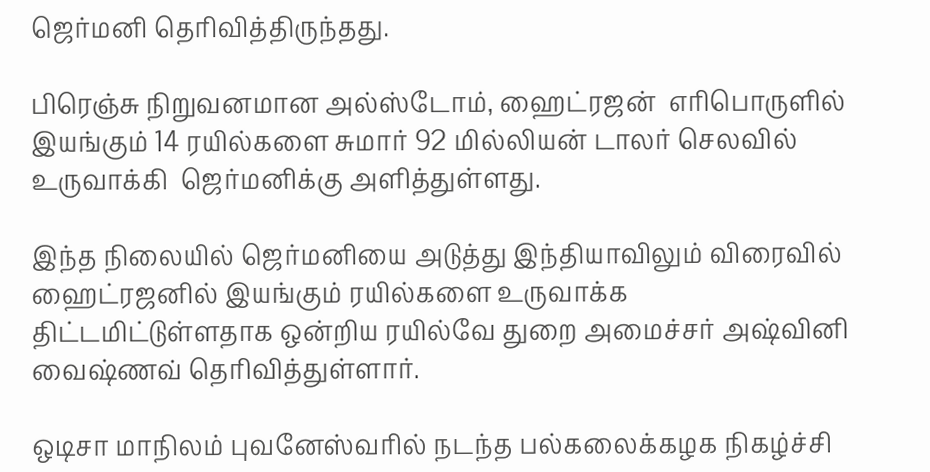ஜெர்மனி தெரிவித்திருந்தது.

பிரெஞ்சு நிறுவனமான அல்ஸ்டோம், ஹைட்ரஜன்  எரிபொருளில் இயங்கும் 14 ரயில்களை சுமார் 92 மில்லியன் டாலர் செலவில் உருவாக்கி  ஜெர்மனிக்கு அளித்துள்ளது.

இந்த நிலையில் ஜெர்மனியை அடுத்து இந்தியாவிலும் விரைவில் ஹைட்ரஜனில் இயங்கும் ரயில்களை உருவாக்க திட்டமிட்டுள்ளதாக ஒன்றிய ரயில்வே துறை அமைச்சர் அஷ்வினி வைஷ்ணவ் தெரிவித்துள்ளார்.

ஒடிசா மாநிலம் புவனேஸ்வரில் நடந்த பல்கலைக்கழக நிகழ்ச்சி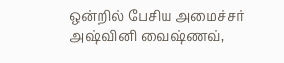ஒன்றில் பேசிய அமைச்சர் அஷ்வினி வைஷ்ணவ்,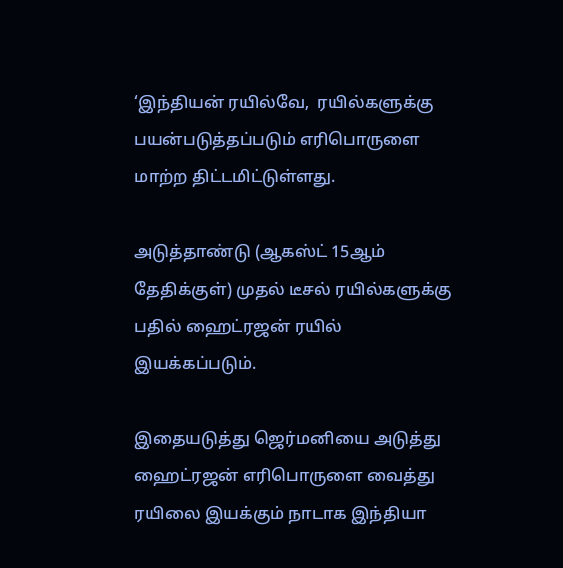‘இந்தியன் ரயில்வே,  ரயில்களுக்கு பயன்படுத்தப்படும் எரிபொருளை மாற்ற திட்டமிட்டுள்ளது.

அடுத்தாண்டு (ஆகஸ்ட் 15ஆம் தேதிக்குள்) முதல் டீசல் ரயில்களுக்கு பதில் ஹைட்ரஜன் ரயில் இயக்கப்படும்.

இதையடுத்து ஜெர்மனியை அடுத்து ஹைட்ரஜன் எரிபொருளை வைத்து  ரயிலை இயக்கும் நாடாக இந்தியா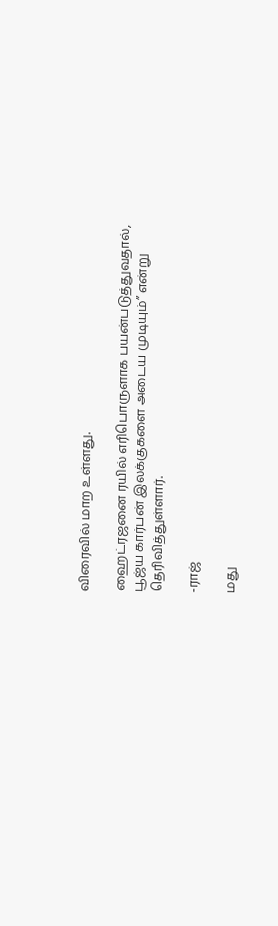விரைவில் மாற உள்ளது.

ஹைட்ரஜனை ரயில் எரிபொருளாக பயன்படுத்துவதால், பூஜ்ய கார்பன் இலக்குகளை அடைய முடியும்” என்று தெரிவித்துள்ளார்.

-ராஜ்

மது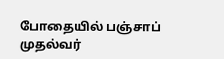போதையில் பஞ்சாப் முதல்வர்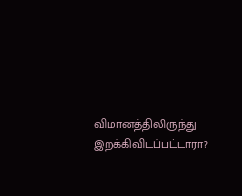விமானத்திலிருந்து இறக்கிவிடப்பட்டாரா?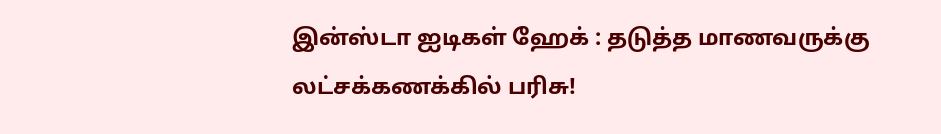இன்ஸ்டா ஐடிகள் ஹேக் : தடுத்த மாணவருக்கு லட்சக்கணக்கில் பரிசு!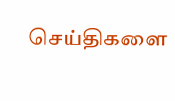செய்திகளை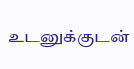உடனுக்குடன்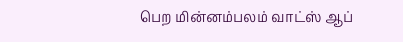பெற மின்னம்பலம் வாட்ஸ் ஆப்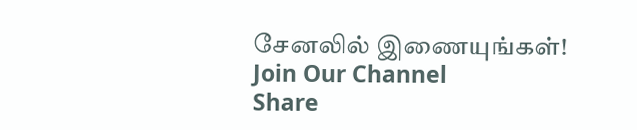சேனலில் இணையுங்கள்!
Join Our Channel
Share